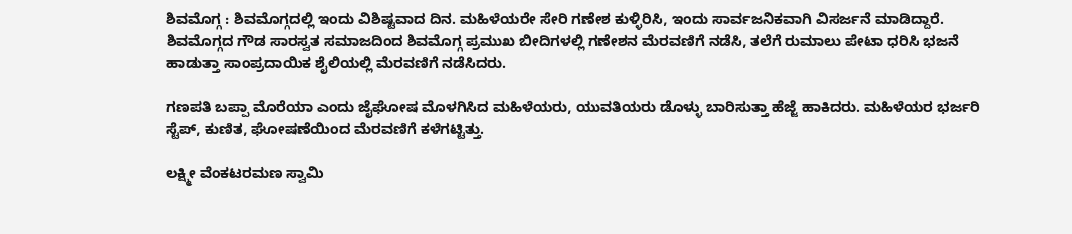ಶಿವಮೊಗ್ಗ : ಶಿವಮೊಗ್ಗದಲ್ಲಿ ಇಂದು ವಿಶಿಷ್ಟವಾದ ದಿನ. ಮಹಿಳೆಯರೇ ಸೇರಿ ಗಣೇಶ ಕುಳ್ಳಿರಿಸಿ, ಇಂದು ಸಾರ್ವಜನಿಕವಾಗಿ ವಿಸರ್ಜನೆ ಮಾಡಿದ್ದಾರೆ.
ಶಿವಮೊಗ್ಗದ ಗೌಡ ಸಾರಸ್ವತ ಸಮಾಜದಿಂದ ಶಿವಮೊಗ್ಗ ಪ್ರಮುಖ ಬೀದಿಗಳಲ್ಲಿ ಗಣೇಶನ ಮೆರವಣಿಗೆ ನಡೆಸಿ, ತಲೆಗೆ ರುಮಾಲು ಪೇಟಾ ಧರಿಸಿ ಭಜನೆ ಹಾಡುತ್ತಾ ಸಾಂಪ್ರದಾಯಿಕ ಶೈಲಿಯಲ್ಲಿ ಮೆರವಣಿಗೆ ನಡೆಸಿದರು.

ಗಣಪತಿ ಬಪ್ಪಾ ಮೊರೆಯಾ ಎಂದು ಜೈಘೋಷ ಮೊಳಗಿಸಿದ ಮಹಿಳೆಯರು, ಯುವತಿಯರು ಡೊಳ್ಳು ಬಾರಿಸುತ್ತಾ ಹೆಜ್ಜೆ ಹಾಕಿದರು. ಮಹಿಳೆಯರ ಭರ್ಜರಿ ಸ್ಟೆಪ್, ಕುಣಿತ, ಘೋಷಣೆಯಿಂದ ಮೆರವಣಿಗೆ ಕಳೆಗಟ್ಟಿತ್ತು.

ಲಕ್ಷ್ಮೀ ವೆಂಕಟರಮಣ ಸ್ವಾಮಿ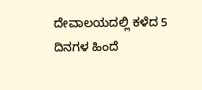ದೇವಾಲಯದಲ್ಲಿ ಕಳೆದ 5 ದಿನಗಳ ಹಿಂದೆ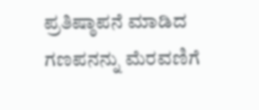ಪ್ರತಿಷ್ಠಾಪನೆ ಮಾಡಿದ ಗಣಪನನ್ನು ಮೆರವಣಿಗೆ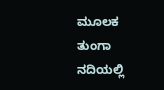ಮೂಲಕ ತುಂಗಾ ನದಿಯಲ್ಲಿ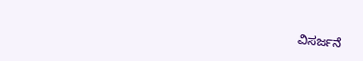ವಿಸರ್ಜನೆ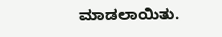ಮಾಡಲಾಯಿತು.